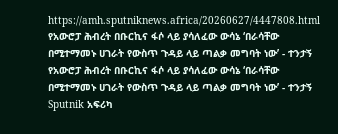https://amh.sputniknews.africa/20260627/4447808.html
የአውሮፓ ሕብረት በቡርኪና ፋሶ ላይ ያሳለፈው ውሳኔ ‘በራሳቸው በሚተማመኑ ሀገራት የውስጥ ጉዳይ ላይ ጣልቃ መግባት ነው’ - ተንታኝ
የአውሮፓ ሕብረት በቡርኪና ፋሶ ላይ ያሳለፈው ውሳኔ ‘በራሳቸው በሚተማመኑ ሀገራት የውስጥ ጉዳይ ላይ ጣልቃ መግባት ነው’ - ተንታኝ
Sputnik አፍሪካ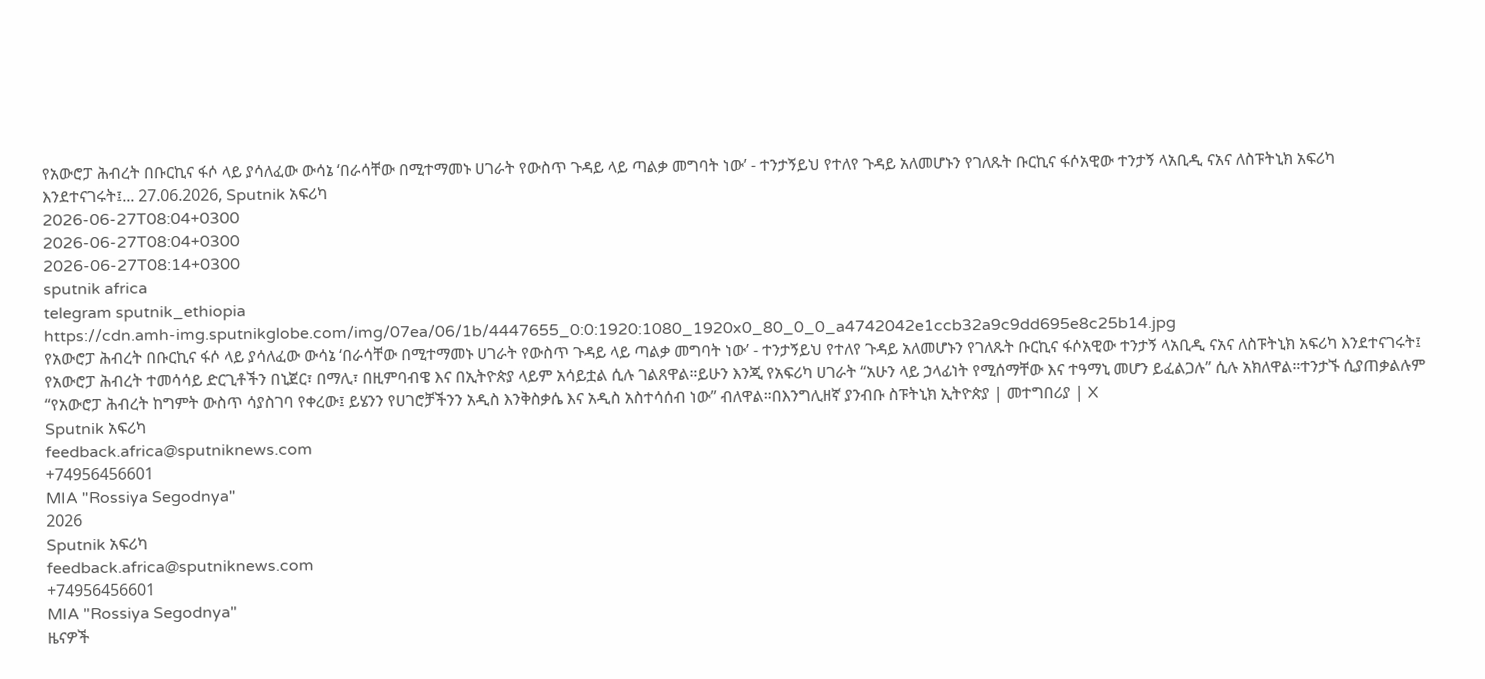የአውሮፓ ሕብረት በቡርኪና ፋሶ ላይ ያሳለፈው ውሳኔ ‘በራሳቸው በሚተማመኑ ሀገራት የውስጥ ጉዳይ ላይ ጣልቃ መግባት ነው’ - ተንታኝይህ የተለየ ጉዳይ አለመሆኑን የገለጹት ቡርኪና ፋሶአዊው ተንታኝ ላአቢዲ ናአና ለስፑትኒክ አፍሪካ እንደተናገሩት፤... 27.06.2026, Sputnik አፍሪካ
2026-06-27T08:04+0300
2026-06-27T08:04+0300
2026-06-27T08:14+0300
sputnik africa
telegram sputnik_ethiopia
https://cdn.amh-img.sputnikglobe.com/img/07ea/06/1b/4447655_0:0:1920:1080_1920x0_80_0_0_a4742042e1ccb32a9c9dd695e8c25b14.jpg
የአውሮፓ ሕብረት በቡርኪና ፋሶ ላይ ያሳለፈው ውሳኔ ‘በራሳቸው በሚተማመኑ ሀገራት የውስጥ ጉዳይ ላይ ጣልቃ መግባት ነው’ - ተንታኝይህ የተለየ ጉዳይ አለመሆኑን የገለጹት ቡርኪና ፋሶአዊው ተንታኝ ላአቢዲ ናአና ለስፑትኒክ አፍሪካ እንደተናገሩት፤ የአውሮፓ ሕብረት ተመሳሳይ ድርጊቶችን በኒጀር፣ በማሊ፣ በዚምባብዌ እና በኢትዮጵያ ላይም አሳይቷል ሲሉ ገልጸዋል።ይሁን እንጂ የአፍሪካ ሀገራት “አሁን ላይ ኃላፊነት የሚሰማቸው እና ተዓማኒ መሆን ይፈልጋሉ” ሲሉ አክለዋል።ተንታኙ ሲያጠቃልሉም “የአውሮፓ ሕብረት ከግምት ውስጥ ሳያስገባ የቀረው፤ ይሄንን የሀገሮቻችንን አዲስ እንቅስቃሴ እና አዲስ አስተሳሰብ ነው” ብለዋል።በእንግሊዘኛ ያንብቡ ስፑትኒክ ኢትዮጵያ | መተግበሪያ | X
Sputnik አፍሪካ
feedback.africa@sputniknews.com
+74956456601
MIA "Rossiya Segodnya"
2026
Sputnik አፍሪካ
feedback.africa@sputniknews.com
+74956456601
MIA "Rossiya Segodnya"
ዜናዎች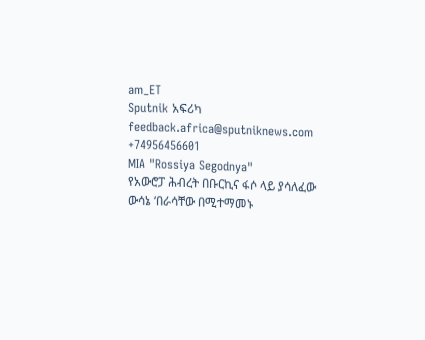am_ET
Sputnik አፍሪካ
feedback.africa@sputniknews.com
+74956456601
MIA "Rossiya Segodnya"
የአውሮፓ ሕብረት በቡርኪና ፋሶ ላይ ያሳለፈው ውሳኔ ‘በራሳቸው በሚተማመኑ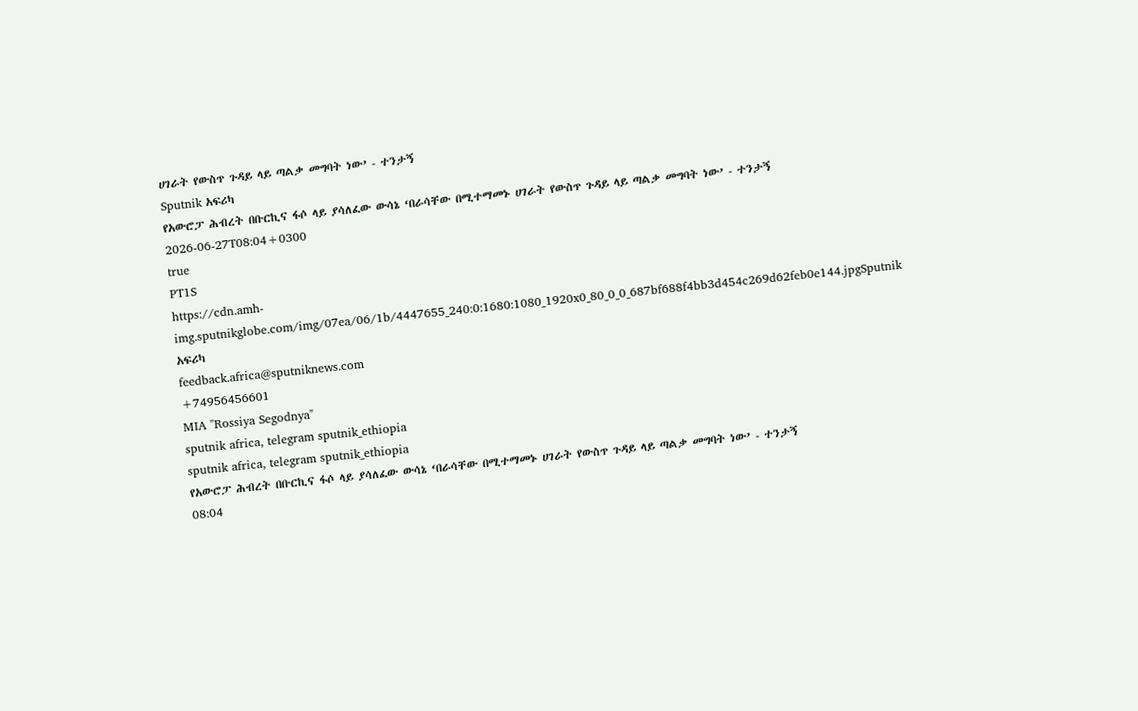ሀገራት የውስጥ ጉዳይ ላይ ጣልቃ መግባት ነው’ - ተንታኝ
Sputnik አፍሪካ
የአውሮፓ ሕብረት በቡርኪና ፋሶ ላይ ያሳለፈው ውሳኔ ‘በራሳቸው በሚተማመኑ ሀገራት የውስጥ ጉዳይ ላይ ጣልቃ መግባት ነው’ - ተንታኝ
2026-06-27T08:04+0300
true
PT1S
https://cdn.amh-img.sputnikglobe.com/img/07ea/06/1b/4447655_240:0:1680:1080_1920x0_80_0_0_687bf688f4bb3d454c269d62feb0e144.jpgSputnik አፍሪካ
feedback.africa@sputniknews.com
+74956456601
MIA "Rossiya Segodnya"
sputnik africa, telegram sputnik_ethiopia
sputnik africa, telegram sputnik_ethiopia
የአውሮፓ ሕብረት በቡርኪና ፋሶ ላይ ያሳለፈው ውሳኔ ‘በራሳቸው በሚተማመኑ ሀገራት የውስጥ ጉዳይ ላይ ጣልቃ መግባት ነው’ - ተንታኝ
08:04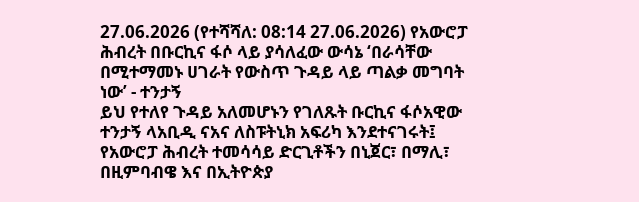27.06.2026 (የተሻሻለ: 08:14 27.06.2026) የአውሮፓ ሕብረት በቡርኪና ፋሶ ላይ ያሳለፈው ውሳኔ ‘በራሳቸው በሚተማመኑ ሀገራት የውስጥ ጉዳይ ላይ ጣልቃ መግባት ነው’ - ተንታኝ
ይህ የተለየ ጉዳይ አለመሆኑን የገለጹት ቡርኪና ፋሶአዊው ተንታኝ ላአቢዲ ናአና ለስፑትኒክ አፍሪካ እንደተናገሩት፤ የአውሮፓ ሕብረት ተመሳሳይ ድርጊቶችን በኒጀር፣ በማሊ፣ በዚምባብዌ እና በኢትዮጵያ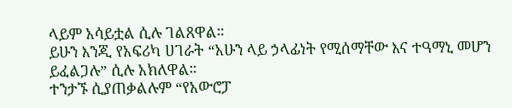ላይም አሳይቷል ሲሉ ገልጸዋል።
ይሁን እንጂ የአፍሪካ ሀገራት “አሁን ላይ ኃላፊነት የሚሰማቸው እና ተዓማኒ መሆን ይፈልጋሉ” ሲሉ አክለዋል።
ተንታኙ ሲያጠቃልሉም “የአውሮፓ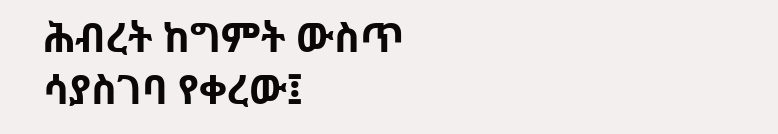ሕብረት ከግምት ውስጥ ሳያስገባ የቀረው፤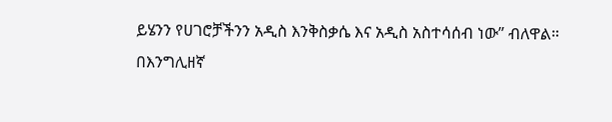ይሄንን የሀገሮቻችንን አዲስ እንቅስቃሴ እና አዲስ አስተሳሰብ ነው” ብለዋል።
በእንግሊዘኛ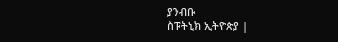ያንብቡ
ስፑትኒክ ኢትዮጵያ |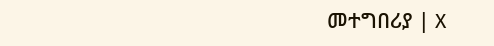መተግበሪያ | X